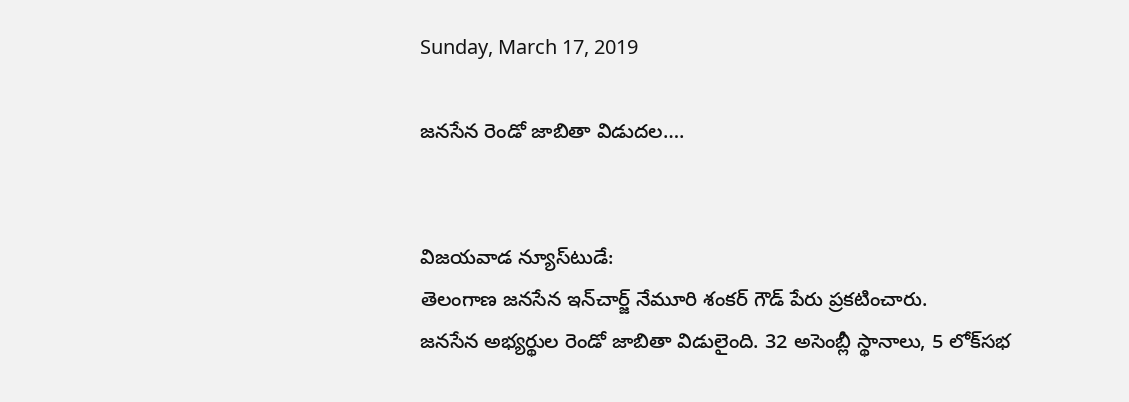Sunday, March 17, 2019

జనసేన రెండో జాబితా విడుదల….


విజయవాడ న్యూస్‌టుడే:
తెలంగాణ జనసేన ఇన్‌చార్జ్ నేమూరి శంకర్ గౌడ్ పేరు ప్రకటించారు.
జనసేన అభ్యర్థుల రెండో జాబితా విడులైంది. 32 అసెంబ్లీ స్థానాలు, 5 లోక్‌సభ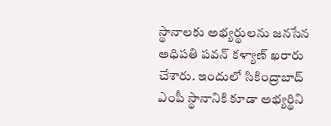స్థానాలకు అభ్యర్థులను జనసేన అధిపతి పవన్ కళ్యాణ్ ఖరారు చేశారు. ఇందులో సికింద్రాబాద్ ఎంపీ స్థానానికి కూడా అభ్యర్థిని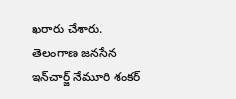ఖరారు చేశారు. తెలంగాణ జనసేన ఇన్‌చార్జ్ నేమూరి శంకర్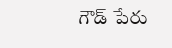గౌడ్ పేరు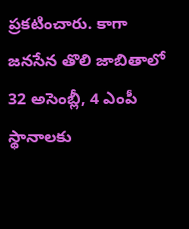ప్రకటించారు. కాగా జనసేన తొలి జాబితాలో 32 అసెంబ్లీ, 4 ఎంపీ స్థానాలకు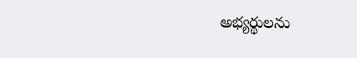అభ్యర్థులను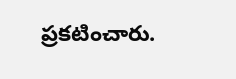ప్రకటించారు.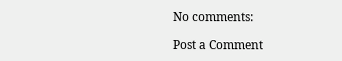No comments:

Post a Comment